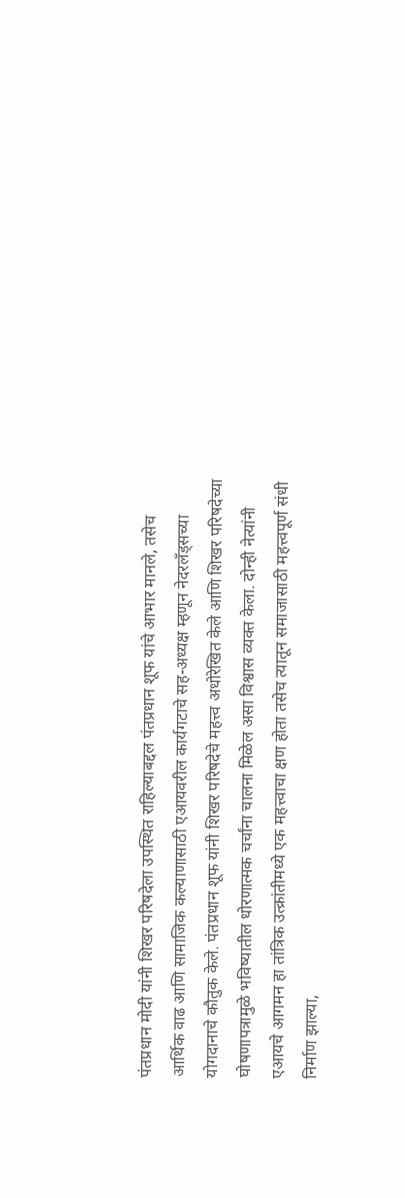पंतप्रधान मोदी यांनी शिखर परिषदेला उपस्थित राहिल्याबद्दल पंतप्रधान शूफ यांचे आभार मानले, तसेच आर्थिक वाढ आणि सामाजिक कल्याणासाठी एआयवरील कार्यगटाचे सह-अध्यक्ष म्हणून नेदरलँड्सच्या योगदानाचे कौतुक केले. पंतप्रधान शूफ यांनी शिखर परिषदेचे महत्त्व अधोरेखित केले आणि शिखर परिषदेच्या घोषणापत्रामुळे भविष्यातील धोरणात्मक चर्चांना चालना मिळेल असा विश्वास व्यक्त केला. दोन्ही नेत्यांनी एआयचे आगमन हा तांत्रिक उत्क्रांतीमध्ये एक महत्त्वाचा क्षण होता तसेच त्यातून समाजासाठी महत्त्वपूर्ण संधी निर्माण झाल्या,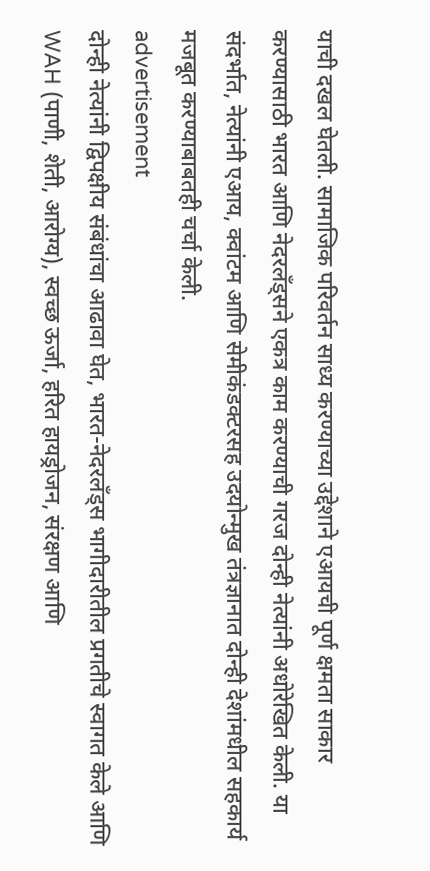याची दखल घेतली. सामाजिक परिवर्तन साध्य करण्याच्या उद्देशाने एआयची पूर्ण क्षमता साकार करण्यासाठी भारत आणि नेदरलँड्सने एकत्र काम करण्याची गरज दोन्ही नेत्यांनी अधोरेखित केली. या संदर्भात, नेत्यांनी एआय, क्वांटम आणि सेमीकंडक्टरसह उदयोन्मुख तंत्रज्ञानात दोन्ही देशांमधील सहकार्य मजबूत करण्याबाबतही चर्चा केली.
advertisement
दोन्ही नेत्यांनी द्विपक्षीय संबंधांचा आढावा घेत, भारत-नेदरलँड्स भागीदारीतील प्रगतीचे स्वागत केले आणि WAH (पाणी, शेती, आरोग्य), स्वच्छ ऊर्जा, हरित हायड्रोजन, संरक्षण आणि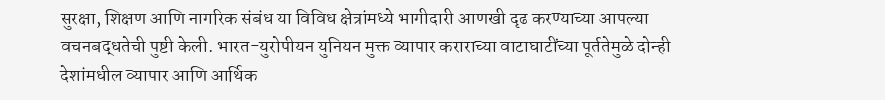सुरक्षा, शिक्षण आणि नागरिक संबंध या विविध क्षेत्रांमध्ये भागीदारी आणखी दृढ करण्याच्या आपल्या वचनबद्धतेची पुष्टी केली. भारत-युरोपीयन युनियन मुक्त व्यापार कराराच्या वाटाघाटींच्या पूर्ततेमुळे दोन्ही देशांमधील व्यापार आणि आर्थिक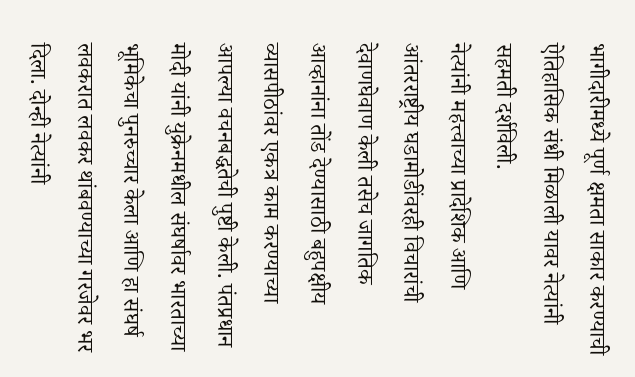भागीदारीमध्ये पूर्ण क्षमता साकार करण्याची ऐतिहासिक संधी मिळाली यावर नेत्यांनी सहमती दर्शविली.
नेत्यांनी महत्त्वाच्या प्रादेशिक आणि आंतरराष्ट्रीय घडामोडींवरही विचारांची देवाणघेवाण केली तसेच जागतिक आव्हानांना तोंड देण्यासाठी बहुपक्षीय व्यासपीठांवर एकत्र काम करण्याच्या आपल्या वचनबद्धतेची पुष्टी केली. पंतप्रधान मोदी यांनी युक्रेनमधील संघर्षावर भारताच्या भूमिकेचा पुनरुच्चार केला आणि हा संघर्ष लवकरात लवकर थांबवण्याच्या गरजेवर भर दिला. दोन्ही नेत्यांनी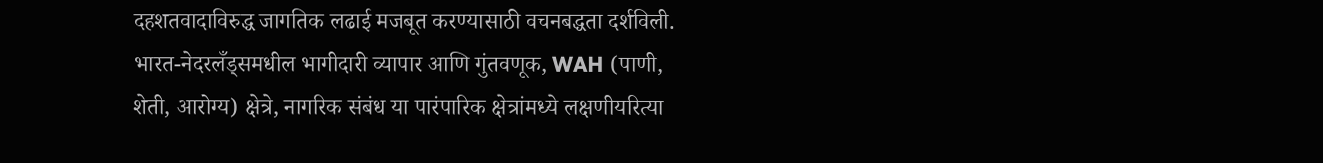दहशतवादाविरुद्ध जागतिक लढाई मजबूत करण्यासाठी वचनबद्धता दर्शविली.
भारत-नेदरलँड्समधील भागीदारी व्यापार आणि गुंतवणूक, WAH (पाणी, शेती, आरोग्य) क्षेत्रे, नागरिक संबंध या पारंपारिक क्षेत्रांमध्ये लक्षणीयरित्या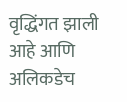वृद्धिंगत झाली आहे आणि अलिकडेच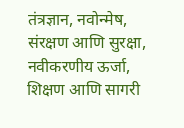तंत्रज्ञान, नवोन्मेष, संरक्षण आणि सुरक्षा, नवीकरणीय ऊर्जा, शिक्षण आणि सागरी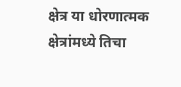क्षेत्र या धोरणात्मक क्षेत्रांमध्ये तिचा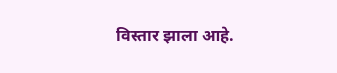विस्तार झाला आहे.